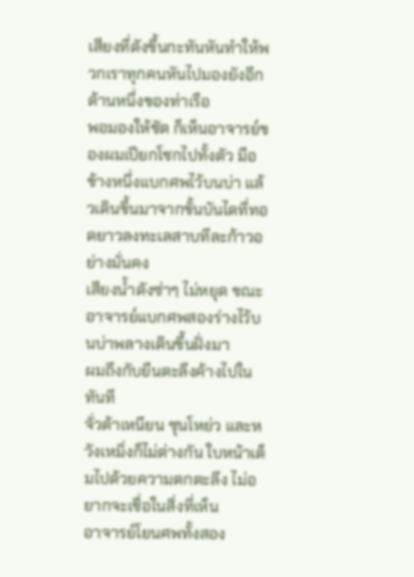เสียงที่ดังขึ้นกะทันหันทำให้พวกเราทุกคนหันไปมองยังอีกด้านหนึ่งของท่าเรือ
พอมองให้ชัด ก็เห็นอาจารย์ของผมเปียกโชกไปทั้งตัว มือข้างหนึ่งแบกศพไว้บนบ่า แล้วเดินขึ้นมาจากขั้นบันไดที่ทอดยาวลงทะเลสาบทีละก้าวอย่างมั่นคง
เสียงน้ำดังซ่าๆ ไม่หยุด ขณะอาจารย์แบกศพสองร่างไว้บนบ่าพลางเดินขึ้นฝั่งมา
ผมถึงกับยืนตะลึงค้างไปในทันที
จั่วต้าเหนียน ซุนโหย่ว และหวังเหมิ่งก็ไม่ต่างกัน ใบหน้าเต็มไปด้วยความตกตะลึง ไม่อยากจะเชื่อในสิ่งที่เห็น
อาจารย์โยนศพทั้งสอง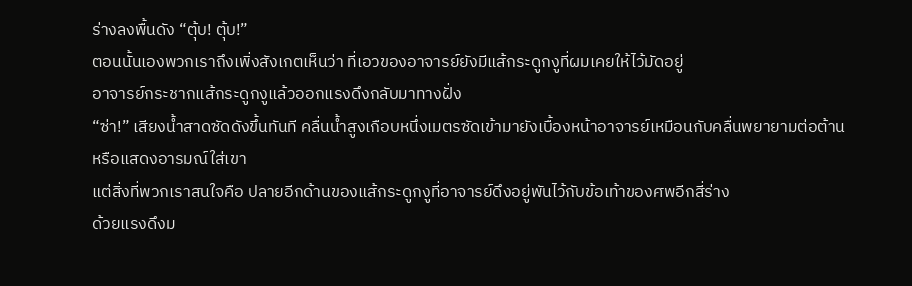ร่างลงพื้นดัง “ตุ้บ! ตุ้บ!”
ตอนนั้นเองพวกเราถึงเพิ่งสังเกตเห็นว่า ที่เอวของอาจารย์ยังมีแส้กระดูกงูที่ผมเคยให้ไว้มัดอยู่
อาจารย์กระชากแส้กระดูกงูแล้วออกแรงดึงกลับมาทางฝั่ง
“ซ่า!” เสียงน้ำสาดซัดดังขึ้นทันที คลื่นน้ำสูงเกือบหนึ่งเมตรซัดเข้ามายังเบื้องหน้าอาจารย์เหมือนกับคลื่นพยายามต่อต้านหรือแสดงอารมณ์ใส่เขา
แต่สิ่งที่พวกเราสนใจคือ ปลายอีกด้านของแส้กระดูกงูที่อาจารย์ดึงอยู่พันไว้กับข้อเท้าของศพอีกสี่ร่าง
ด้วยแรงดึงม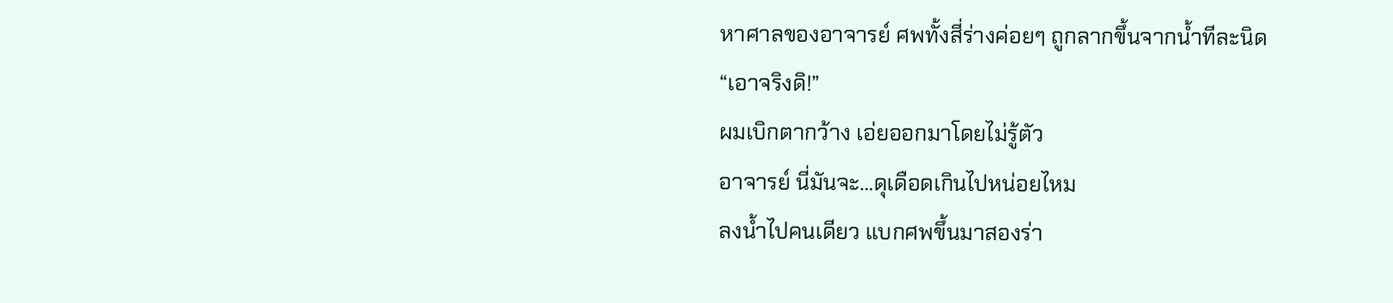หาศาลของอาจารย์ ศพทั้งสี่ร่างค่อยๆ ถูกลากขึ้นจากน้ำทีละนิด
“เอาจริงดิ!”
ผมเบิกตากว้าง เอ่ยออกมาโดยไม่รู้ตัว
อาจารย์ นี่มันจะ…ดุเดือดเกินไปหน่อยไหม
ลงน้ำไปคนเดียว แบกศพขึ้นมาสองร่า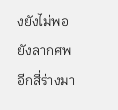งยังไม่พอ ยังลากศพอีกสี่ร่างมา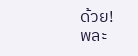ด้วย!
พละ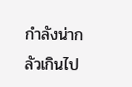กำลังน่ากลัวเกินไป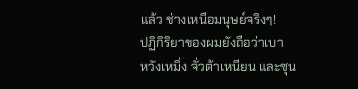แล้ว ช่างเหนือมนุษย์จริงๆ!
ปฏิกิริยาของผมยังถือว่าเบา
หวังเหมิ่ง จั่วต้าเหนียน และซุน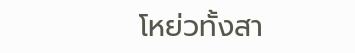โหย่วทั้งสา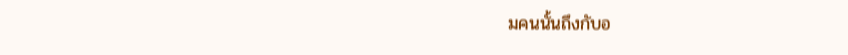มคนนั้นถึงกับอ